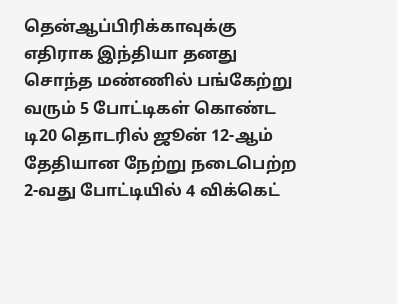தென்ஆப்பிரிக்காவுக்கு எதிராக இந்தியா தனது சொந்த மண்ணில் பங்கேற்று வரும் 5 போட்டிகள் கொண்ட டி20 தொடரில் ஜூன் 12-ஆம் தேதியான நேற்று நடைபெற்ற 2-வது போட்டியில் 4 விக்கெட்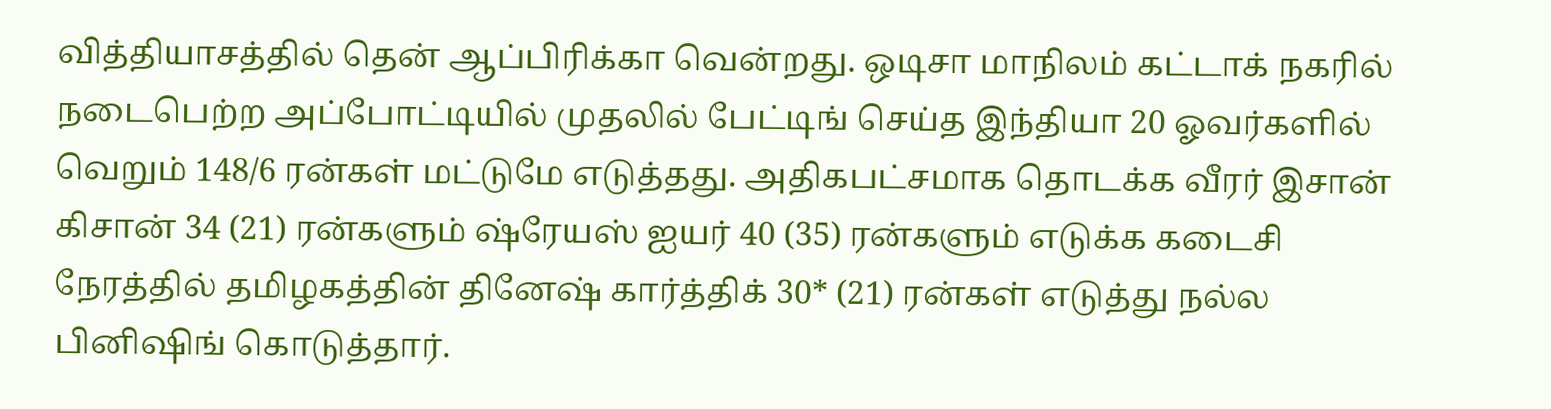வித்தியாசத்தில் தென் ஆப்பிரிக்கா வென்றது. ஒடிசா மாநிலம் கட்டாக் நகரில் நடைபெற்ற அப்போட்டியில் முதலில் பேட்டிங் செய்த இந்தியா 20 ஓவர்களில் வெறும் 148/6 ரன்கள் மட்டுமே எடுத்தது. அதிகபட்சமாக தொடக்க வீரர் இசான் கிசான் 34 (21) ரன்களும் ஷ்ரேயஸ் ஐயர் 40 (35) ரன்களும் எடுக்க கடைசி நேரத்தில் தமிழகத்தின் தினேஷ் கார்த்திக் 30* (21) ரன்கள் எடுத்து நல்ல பினிஷிங் கொடுத்தார்.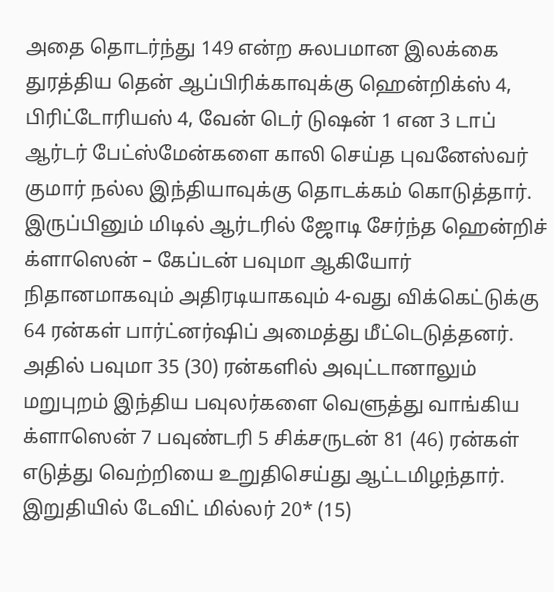அதை தொடர்ந்து 149 என்ற சுலபமான இலக்கை துரத்திய தென் ஆப்பிரிக்காவுக்கு ஹென்றிக்ஸ் 4, பிரிட்டோரியஸ் 4, வேன் டெர் டுஷன் 1 என 3 டாப் ஆர்டர் பேட்ஸ்மேன்களை காலி செய்த புவனேஸ்வர் குமார் நல்ல இந்தியாவுக்கு தொடக்கம் கொடுத்தார். இருப்பினும் மிடில் ஆர்டரில் ஜோடி சேர்ந்த ஹென்றிச் க்ளாஸென் – கேப்டன் பவுமா ஆகியோர் நிதானமாகவும் அதிரடியாகவும் 4-வது விக்கெட்டுக்கு 64 ரன்கள் பார்ட்னர்ஷிப் அமைத்து மீட்டெடுத்தனர்.
அதில் பவுமா 35 (30) ரன்களில் அவுட்டானாலும் மறுபுறம் இந்திய பவுலர்களை வெளுத்து வாங்கிய க்ளாஸென் 7 பவுண்டரி 5 சிக்சருடன் 81 (46) ரன்கள் எடுத்து வெற்றியை உறுதிசெய்து ஆட்டமிழந்தார். இறுதியில் டேவிட் மில்லர் 20* (15)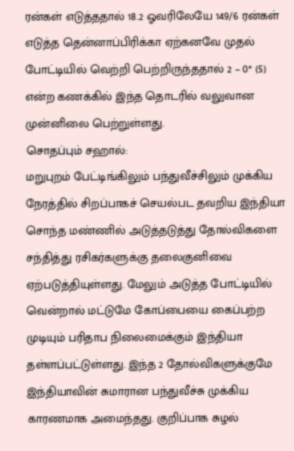ரன்கள் எடுத்ததால் 18.2 ஓவரிலேயே 149/6 ரன்கள் எடுத்த தென்னாப்பிரிக்கா ஏற்கனவே முதல் போட்டியில் வெற்றி பெற்றிருந்ததால் 2 – 0* (5) என்ற கணக்கில் இந்த தொடரில் வலுவான முன்னிலை பெற்றுள்ளது.
சொதப்பும் சஹால்:
மறுபுறம் பேட்டிங்கிலும் பந்துவீச்சிலும் முக்கிய நேரத்தில் சிறப்பாகச் செயல்பட தவறிய இந்தியா சொந்த மண்ணில் அடுத்தடுத்து தோல்விகளை சந்தித்து ரசிகர்களுக்கு தலைகுனிவை ஏற்படுத்தியுள்ளது. மேலும் அடுத்த போட்டியில் வென்றால் மட்டுமே கோப்பையை கைப்பற்ற முடியும் பரிதாப நிலைமைக்கும் இந்தியா தள்ளப்பட்டுள்ளது. இந்த 2 தோல்விகளுக்குமே இந்தியாவின் சுமாரான பந்துவீச்சு முக்கிய காரணமாக அமைந்தது. குறிப்பாக சுழல்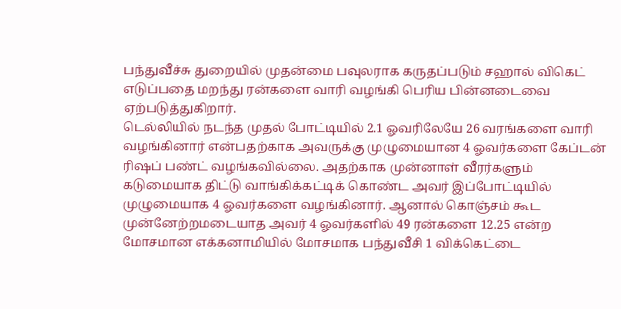பந்துவீச்சு துறையில் முதன்மை பவுலராக கருதப்படும் சஹால் விகெட் எடுப்பதை மறந்து ரன்களை வாரி வழங்கி பெரிய பின்னடைவை ஏற்படுத்துகிறார்.
டெல்லியில் நடந்த முதல் போட்டியில் 2.1 ஓவரிலேயே 26 வரங்களை வாரி வழங்கினார் என்பதற்காக அவருக்கு முழுமையான 4 ஓவர்களை கேப்டன் ரிஷப் பண்ட் வழங்கவில்லை. அதற்காக முன்னாள் வீரர்களும் கடுமையாக திட்டு வாங்கிக்கட்டிக் கொண்ட அவர் இப்போட்டியில் முழுமையாக 4 ஓவர்களை வழங்கினார். ஆனால் கொஞ்சம் கூட முன்னேற்றமடையாத அவர் 4 ஓவர்களில் 49 ரன்களை 12.25 என்ற மோசமான எக்கனாமியில் மோசமாக பந்துவீசி 1 விக்கெட்டை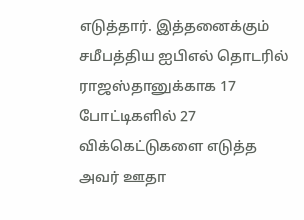எடுத்தார். இத்தனைக்கும் சமீபத்திய ஐபிஎல் தொடரில் ராஜஸ்தானுக்காக 17 போட்டிகளில் 27 விக்கெட்டுகளை எடுத்த அவர் ஊதா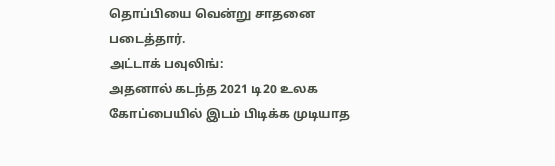தொப்பியை வென்று சாதனை படைத்தார்.
அட்டாக் பவுலிங்:
அதனால் கடந்த 2021 டி20 உலக கோப்பையில் இடம் பிடிக்க முடியாத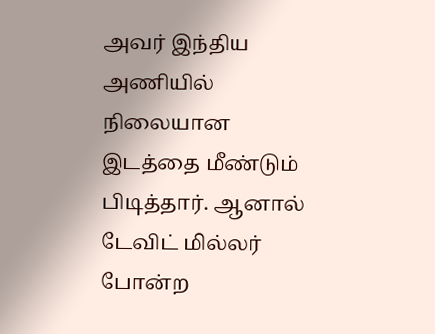அவர் இந்திய அணியில் நிலையான இடத்தை மீண்டும் பிடித்தார். ஆனால் டேவிட் மில்லர் போன்ற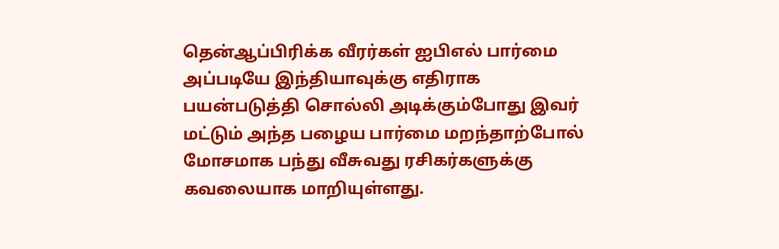தென்ஆப்பிரிக்க வீரர்கள் ஐபிஎல் பார்மை அப்படியே இந்தியாவுக்கு எதிராக பயன்படுத்தி சொல்லி அடிக்கும்போது இவர் மட்டும் அந்த பழைய பார்மை மறந்தாற்போல் மோசமாக பந்து வீசுவது ரசிகர்களுக்கு கவலையாக மாறியுள்ளது.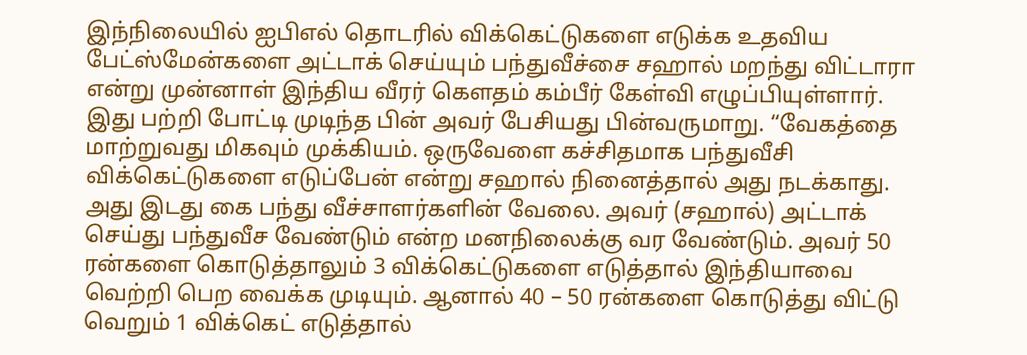இந்நிலையில் ஐபிஎல் தொடரில் விக்கெட்டுகளை எடுக்க உதவிய பேட்ஸ்மேன்களை அட்டாக் செய்யும் பந்துவீச்சை சஹால் மறந்து விட்டாரா என்று முன்னாள் இந்திய வீரர் கௌதம் கம்பீர் கேள்வி எழுப்பியுள்ளார்.
இது பற்றி போட்டி முடிந்த பின் அவர் பேசியது பின்வருமாறு. “வேகத்தை மாற்றுவது மிகவும் முக்கியம். ஒருவேளை கச்சிதமாக பந்துவீசி விக்கெட்டுகளை எடுப்பேன் என்று சஹால் நினைத்தால் அது நடக்காது. அது இடது கை பந்து வீச்சாளர்களின் வேலை. அவர் (சஹால்) அட்டாக் செய்து பந்துவீச வேண்டும் என்ற மனநிலைக்கு வர வேண்டும். அவர் 50 ரன்களை கொடுத்தாலும் 3 விக்கெட்டுகளை எடுத்தால் இந்தியாவை வெற்றி பெற வைக்க முடியும். ஆனால் 40 – 50 ரன்களை கொடுத்து விட்டு வெறும் 1 விக்கெட் எடுத்தால்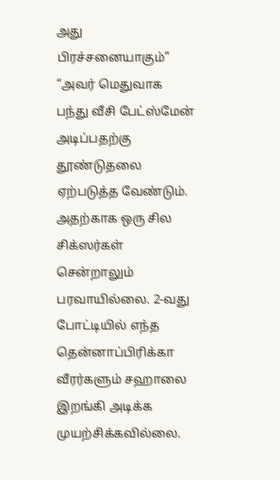அது பிரச்சனையாகும்”
“அவர் மெதுவாக பந்து வீசி பேட்ஸ்மேன் அடிப்பதற்கு தூண்டுதலை ஏற்படுத்த வேண்டும். அதற்காக ஒரு சில சிக்ஸர்கள் சென்றாலும் பரவாயில்லை. 2-வது போட்டியில் எந்த தென்னாப்பிரிக்கா வீரர்களும் சஹாலை இறங்கி அடிக்க முயற்சிக்கவில்லை.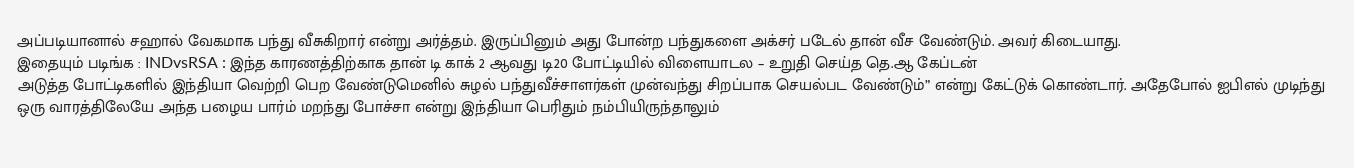அப்படியானால் சஹால் வேகமாக பந்து வீசுகிறார் என்று அர்த்தம். இருப்பினும் அது போன்ற பந்துகளை அக்சர் படேல் தான் வீச வேண்டும். அவர் கிடையாது.
இதையும் படிங்க : INDvsRSA : இந்த காரணத்திற்காக தான் டி காக் 2 ஆவது டி20 போட்டியில் விளையாடல – உறுதி செய்த தெ.ஆ கேப்டன்
அடுத்த போட்டிகளில் இந்தியா வெற்றி பெற வேண்டுமெனில் சுழல் பந்துவீச்சாளர்கள் முன்வந்து சிறப்பாக செயல்பட வேண்டும்” என்று கேட்டுக் கொண்டார். அதேபோல் ஐபிஎல் முடிந்து ஒரு வாரத்திலேயே அந்த பழைய பார்ம் மறந்து போச்சா என்று இந்தியா பெரிதும் நம்பியிருந்தாலும்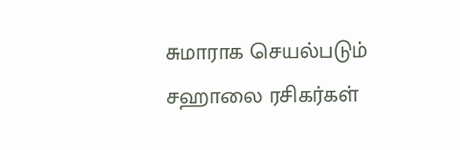சுமாராக செயல்படும் சஹாலை ரசிகர்கள்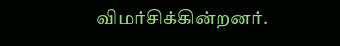விமர்சிக்கின்றனர்.